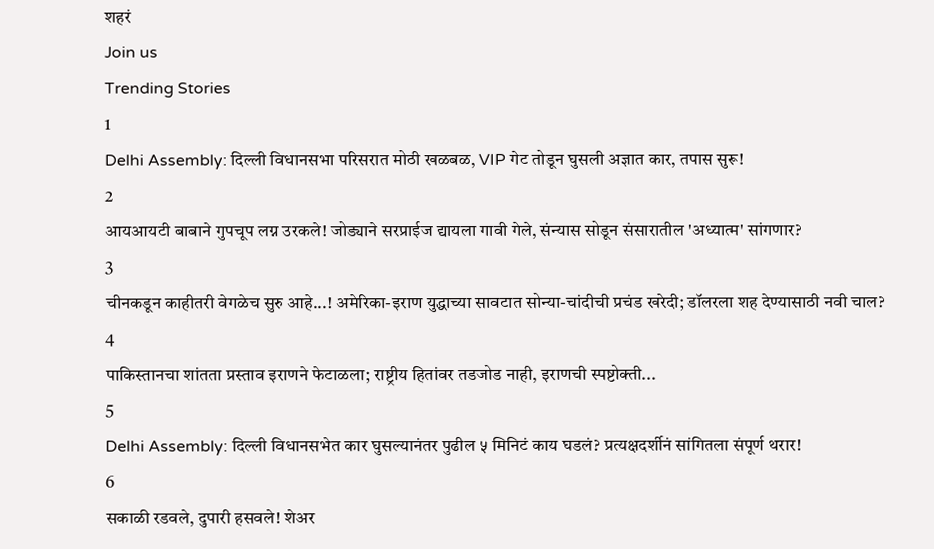शहरं
Join us
Trending Stories
1
Delhi Assembly: दिल्ली विधानसभा परिसरात मोठी खळबळ, VIP गेट तोडून घुसली अज्ञात कार, तपास सुरू!
2
आयआयटी बाबाने गुपचूप लग्न उरकले! जोड्याने सरप्राईज द्यायला गावी गेले, संन्यास सोडून संसारातील 'अध्यात्म' सांगणार?
3
चीनकडून काहीतरी वेगळेच सुरु आहे...! अमेरिका-इराण युद्धाच्या सावटात सोन्या-चांदीची प्रचंड खरेदी; डॉलरला शह देण्यासाठी नवी चाल?
4
पाकिस्तानचा शांतता प्रस्ताव इराणने फेटाळला; राष्ट्रीय हितांवर तडजोड नाही, इराणची स्पष्टोक्ती...
5
Delhi Assembly: दिल्ली विधानसभेत कार घुसल्यानंतर पुढील ५ मिनिटं काय घडलं? प्रत्यक्षदर्शीनं सांगितला संपूर्ण थरार!
6
सकाळी रडवले, दुपारी हसवले! शेअर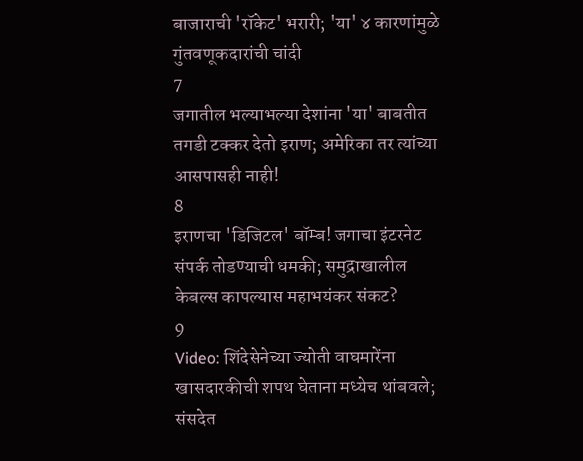बाजाराची 'रॉकेट' भरारी; 'या' ४ कारणांमुळे गुंतवणूकदारांची चांदी
7
जगातील भल्याभल्या देशांना 'या' बाबतीत तगडी टक्कर देतो इराण; अमेरिका तर त्यांच्या आसपासही नाही!
8
इराणचा 'डिजिटल' बॉम्ब! जगाचा इंटरनेट संपर्क तोडण्याची धमकी; समुद्राखालील केबल्स कापल्यास महाभयंकर संकट?
9
Video: शिंदेसेनेच्या ज्योती वाघमारेंना खासदारकीची शपथ घेताना मध्येच थांबवले; संसदेत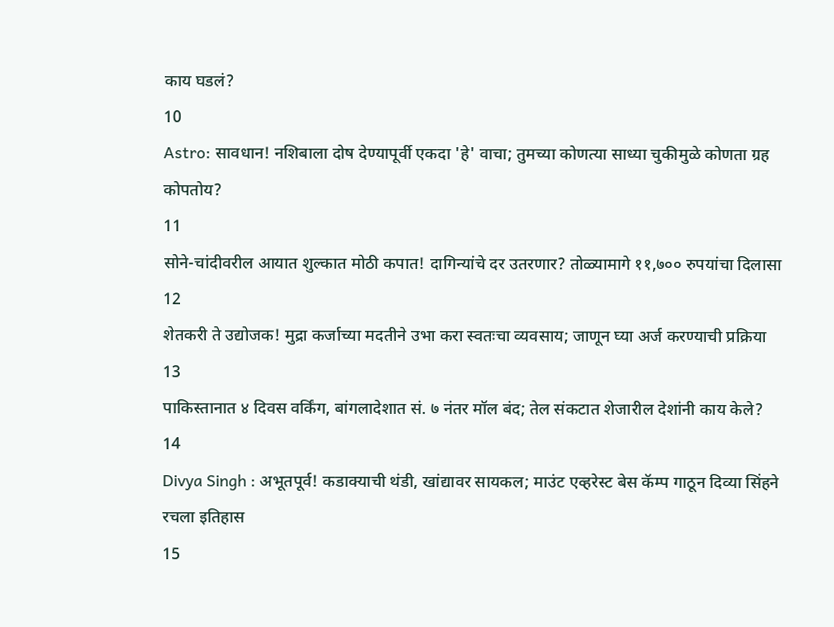काय घडलं?
10
Astro: सावधान! नशिबाला दोष देण्यापूर्वी एकदा 'हे' वाचा; तुमच्या कोणत्या साध्या चुकीमुळे कोणता ग्रह कोपतोय?
11
सोने-चांदीवरील आयात शुल्कात मोठी कपात! दागिन्यांचे दर उतरणार? तोळ्यामागे ११,७०० रुपयांचा दिलासा
12
शेतकरी ते उद्योजक! मुद्रा कर्जाच्या मदतीने उभा करा स्वतःचा व्यवसाय; जाणून घ्या अर्ज करण्याची प्रक्रिया
13
पाकिस्तानात ४ दिवस वर्किंग, बांगलादेशात सं. ७ नंतर मॉल बंद; तेल संकटात शेजारील देशांनी काय केले?
14
Divya Singh : अभूतपूर्व! कडाक्याची थंडी, खांद्यावर सायकल; माउंट एव्हरेस्ट बेस कॅम्प गाठून दिव्या सिंहने रचला इतिहास
15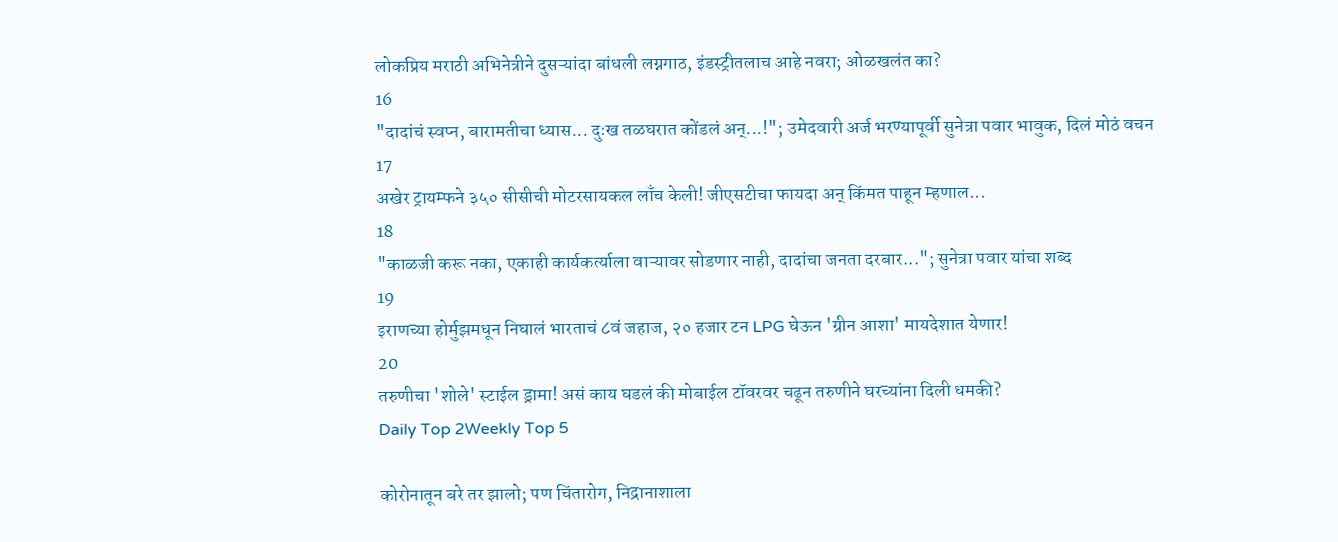लोकप्रिय मराठी अभिनेत्रीने दुसऱ्यांदा बांधली लग्नगाठ, इंडस्ट्रीतलाच आहे नवरा; ओळखलंत का?
16
"दादांचं स्वप्न, बारामतीचा ध्यास... दुःख तळघरात कोंडलं अन्...!"; उमेदवारी अर्ज भरण्यापूर्वी सुनेत्रा पवार भावुक, दिलं मोठं वचन
17
अखेर ट्रायम्फने ३५० सीसीची मोटरसायकल लाँच केली! जीएसटीचा फायदा अन् किंमत पाहून म्हणाल...
18
"काळजी करू नका, एकाही कार्यकर्त्याला वाऱ्यावर सोडणार नाही, दादांचा जनता दरबार..."; सुनेत्रा पवार यांचा शब्द
19
इराणच्या होर्मुझमधून निघालं भारताचं ८वं जहाज, २० हजार टन LPG घेऊन 'ग्रीन आशा' मायदेशात येणार!
20
तरुणीचा 'शोले' स्टाईल ड्रामा! असं काय घडलं की मोबाईल टॉवरवर चढून तरुणीने घरच्यांना दिली धमकी?
Daily Top 2Weekly Top 5

कोरोनातून बरे तर झालो; पण चिंतारोग, निद्रानाशाला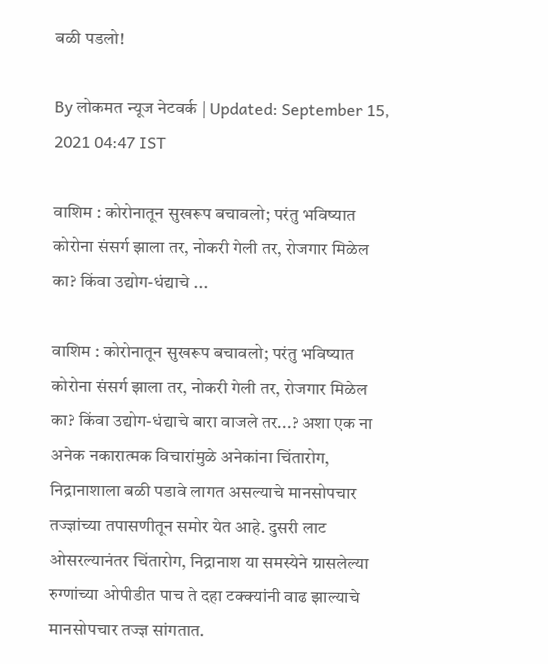बळी पडलो!

By लोकमत न्यूज नेटवर्क | Updated: September 15, 2021 04:47 IST

वाशिम : कोरोनातून सुखरूप बचावलो; परंतु भविष्यात कोरोना संसर्ग झाला तर, नोकरी गेली तर, रोजगार मिळेल का? किंवा उद्योग-धंद्याचे ...

वाशिम : कोरोनातून सुखरूप बचावलो; परंतु भविष्यात कोरोना संसर्ग झाला तर, नोकरी गेली तर, रोजगार मिळेल का? किंवा उद्योग-धंद्याचे बारा वाजले तर...? अशा एक ना अनेक नकारात्मक विचारांमुळे अनेकांना चिंतारोग, निद्रानाशाला बळी पडावे लागत असल्याचे मानसोपचार तज्ज्ञांच्या तपासणीतून समोर येत आहे. दुसरी लाट ओसरल्यानंतर चिंतारोग, निद्रानाश या समस्येने ग्रासलेल्या रुग्णांच्या ओपीडीत पाच ते दहा टक्क्यांनी वाढ झाल्याचे मानसोपचार तज्ज्ञ सांगतात.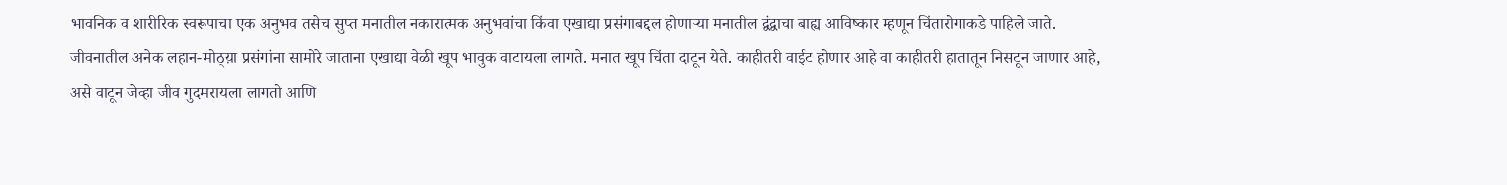भावनिक व शारीरिक स्वरूपाचा एक अनुभव तसेच सुप्त मनातील नकारात्मक अनुभवांचा किंवा एखाद्या प्रसंगाबद्दल होणाऱ्या मनातील द्वंद्वाचा बाह्य आविष्कार म्हणून चिंतारोगाकडे पाहिले जाते. जीवनातील अनेक लहान-मोठ्य़ा प्रसंगांना सामोरे जाताना एखाद्या वेळी खूप भावुक वाटायला लागते. मनात खूप चिंता दाटून येते. काहीतरी वाईट होणार आहे वा काहीतरी हातातून निसटून जाणार आहे, असे वाटून जेव्हा जीव गुदमरायला लागतो आणि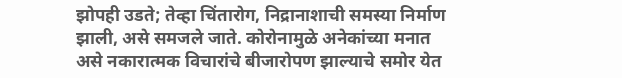झोपही उडते; तेव्हा चिंतारोग, निद्रानाशाची समस्या निर्माण झाली, असे समजले जाते. कोरोनामुळे अनेकांच्या मनात असे नकारात्मक विचारांचे बीजारोपण झाल्याचे समोर येत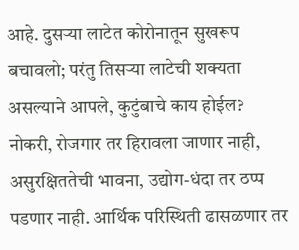आहे. दुसऱ्या लाटेत कोरोनातून सुखरूप बचावलो; परंतु तिसऱ्या लाटेची शक्यता असल्याने आपले, कुटुंबाचे काय होईल? नोकरी, रोजगार तर हिरावला जाणार नाही, असुरक्षिततेची भावना, उद्योग-धंदा तर ठप्प पडणार नाही. आर्थिक परिस्थिती ढासळणार तर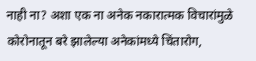नाही ना? अशा एक ना अनेक नकारात्मक विचारांमुळे कोरोनातून बरे झालेल्या अनेकांमध्ये चिंतारोग,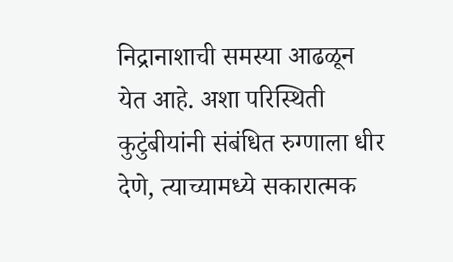निद्रानाशाची समस्या आढळून येत आहे. अशा परिस्थिती कुटुंबीयांनी संबंधित रुग्णाला धीर देणे, त्याच्यामध्ये सकारात्मक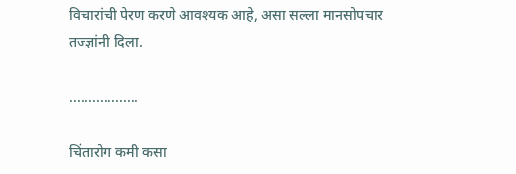विचारांची पेरण करणे आवश्यक आहे, असा सल्ला मानसोपचार तज्ज्ञांनी दिला.

..................

चिंतारोग कमी कसा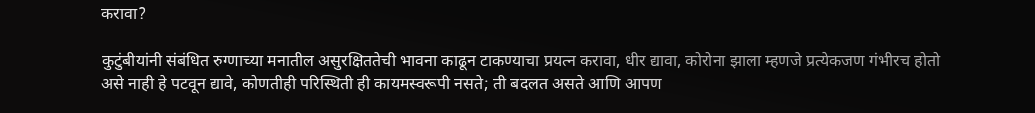करावा?

कुटुंबीयांनी संबंधित रुग्णाच्या मनातील असुरक्षिततेची भावना काढून टाकण्याचा प्रयत्न करावा, धीर द्यावा, कोरोना झाला म्हणजे प्रत्येकजण गंभीरच होतो असे नाही हे पटवून द्यावे, कोणतीही परिस्थिती ही कायमस्वरूपी नसते; ती बदलत असते आणि आपण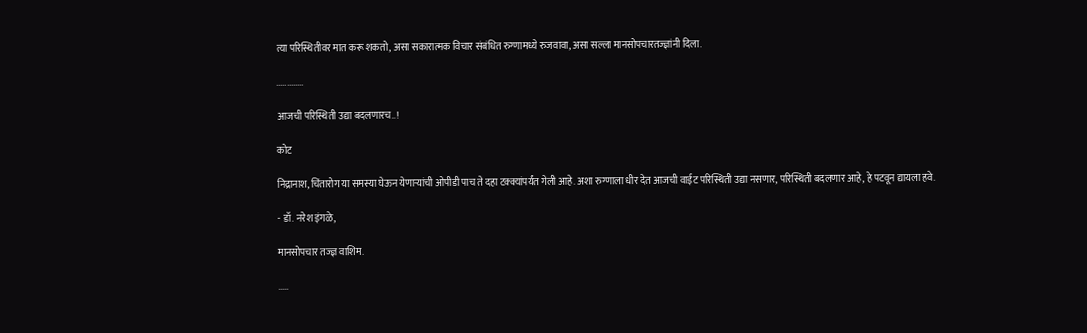त्या परिस्थितीवर मात करू शकतो, असा सकारात्मक विचार संबंधित रुग्णामध्ये रुजवावा, असा सल्ला मानसोपचारतज्ज्ञांनी दिला.

.............

आजची परिस्थिती उद्या बदलणारच..!

कोट

निद्रानाश, चिंतारोग या समस्या घेऊन येणाऱ्यांची ओपीडी पाच ते दहा टक्क्यांपर्यंत गेली आहे. अशा रुग्णाला धीर देत आजची वाईट परिस्थिती उद्या नसणार, परिस्थिती बदलणार आहे, हे पटवून द्यायला हवे.

- डॉ. नरेश इंगळे,

मानसोपचार तज्ज्ञ वाशिम.

.....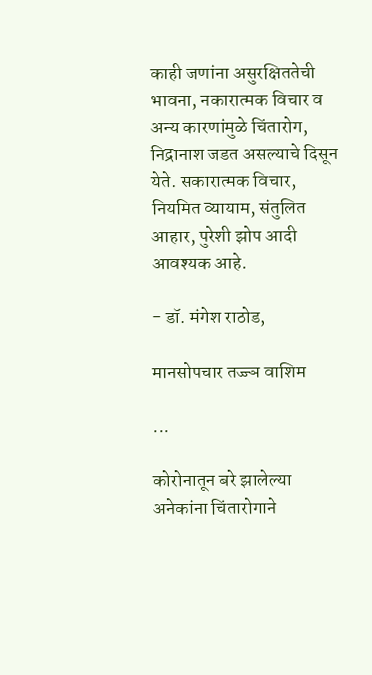काही जणांना असुरक्षिततेची भावना, नकारात्मक विचार व अन्य कारणांमुळे चिंतारोग, निद्रानाश जडत असल्याचे दिसून येते. सकारात्मक विचार, नियमित व्यायाम, संतुलित आहार, पुरेशी झोप आदी आवश्यक आहे.

- डॉ. मंगेश राठोड,

मानसोपचार तज्ज्ञ वाशिम

...

कोरोनातून बरे झालेल्या अनेकांना चिंतारोगाने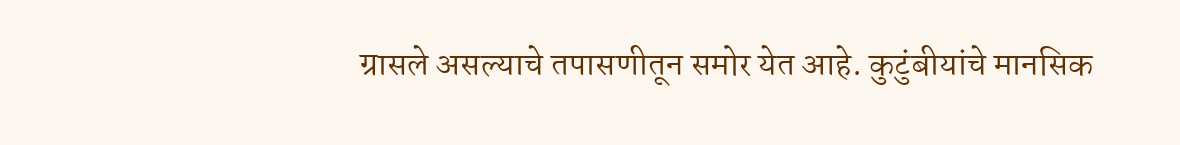ग्रासले असल्याचे तपासणीतून समोर येत आहे. कुटुंबीयांचे मानसिक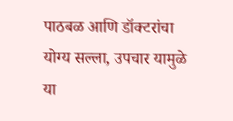पाठबळ आणि डॉक्टरांचा योग्य सल्ला, उपचार यामुळे या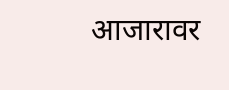आजारावर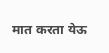मात करता येऊ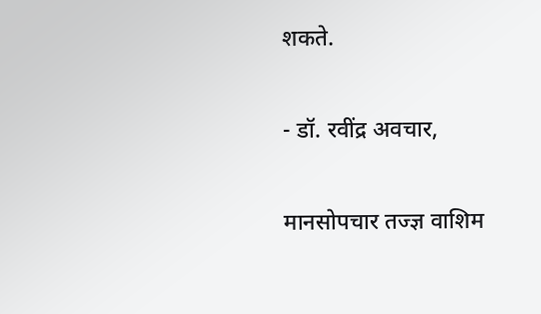शकते.

- डॉ. रवींद्र अवचार,

मानसोपचार तज्ज्ञ वाशिम